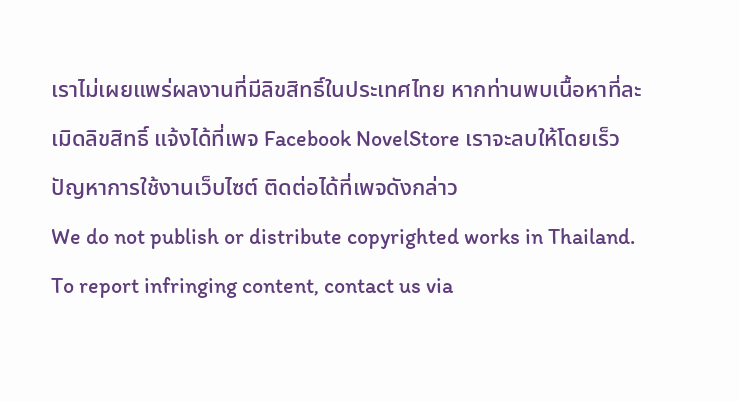เราไม่เผยแพร่ผลงานที่มีลิขสิทธิ์ในประเทศไทย หากท่านพบเนื้อหาที่ละเมิดลิขสิทธิ์ แจ้งได้ที่เพจ Facebook NovelStore เราจะลบให้โดยเร็ว
ปัญหาการใช้งานเว็บไซต์ ติดต่อได้ที่เพจดังกล่าว
We do not publish or distribute copyrighted works in Thailand. To report infringing content, contact us via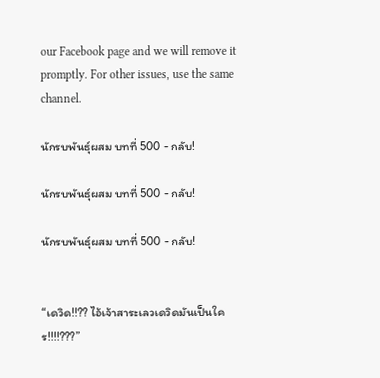our Facebook page and we will remove it promptly. For other issues, use the same channel.

นักรบพันธุ์ผสม บทที่ 500 - กลับ!

นักรบพันธุ์ผสม บทที่ 500 - กลับ!

นักรบพันธุ์ผสม บทที่ 500 - กลับ!


“เดวิด!!?? ไอ้เจ้าสาระเลวเดวิดมันเป็นใคร!!!!???”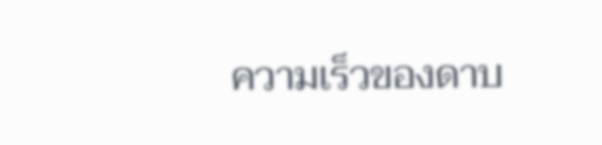ความเร็วของดาบ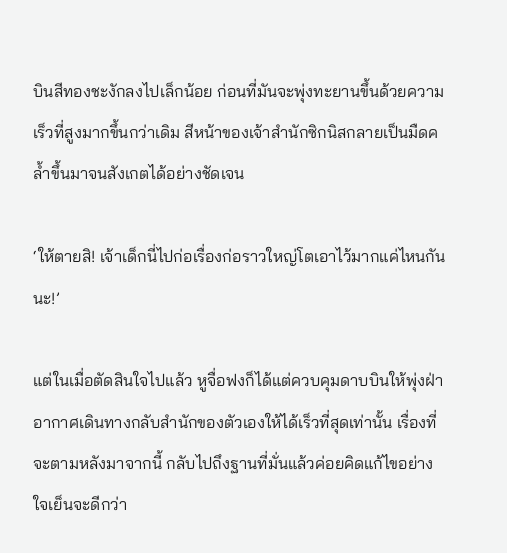บินสีทองชะงักลงไปเล็กน้อย ก่อนที่มันจะพุ่งทะยานขึ้นด้วยความเร็วที่สูงมากขึ้นกว่าเดิม สีหน้าของเจ้าสำนักซิกนิสกลายเป็นมืดคล้ำขึ้นมาจนสังเกตได้อย่างชัดเจน

‘ให้ตายสิ! เจ้าเด็กนี่ไปก่อเรื่องก่อราวใหญ่โตเอาไว้มากแค่ไหนกันนะ!’

แต่ในเมื่อตัดสินใจไปแล้ว หูจื่อฟงก็ได้แต่ควบคุมดาบบินให้พุ่งฝ่าอากาศเดินทางกลับสำนักของตัวเองให้ได้เร็วที่สุดเท่านั้น เรื่องที่จะตามหลังมาจากนี้ กลับไปถึงฐานที่มั่นแล้วค่อยคิดแก้ไขอย่างใจเย็นจะดีกว่า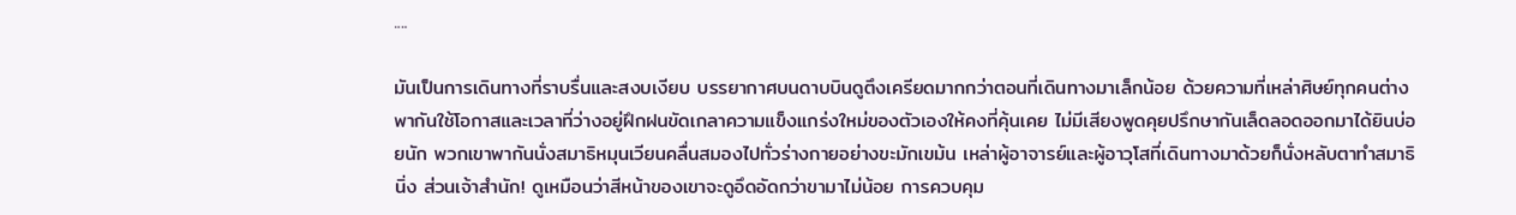....

มันเป็นการเดินทางที่ราบรื่นและสงบเงียบ บรรยากาศบนดาบบินดูตึงเครียดมากกว่าตอนที่เดินทางมาเล็กน้อย ด้วยความที่เหล่าศิษย์ทุกคนต่างพากันใช้โอกาสและเวลาที่ว่างอยู่ฝึกฝนขัดเกลาความแข็งแกร่งใหม่ของตัวเองให้คงที่คุ้นเคย ไม่มีเสียงพูดคุยปรึกษากันเล็ดลอดออกมาได้ยินบ่อยนัก พวกเขาพากันนั่งสมาธิหมุนเวียนคลื่นสมองไปทั่วร่างกายอย่างขะมักเขม้น เหล่าผู้อาจารย์และผู้อาวุโสที่เดินทางมาด้วยก็นั่งหลับตาทำสมาธินิ่ง ส่วนเจ้าสำนัก! ดูเหมือนว่าสีหน้าของเขาจะดูอึดอัดกว่าขามาไม่น้อย การควบคุม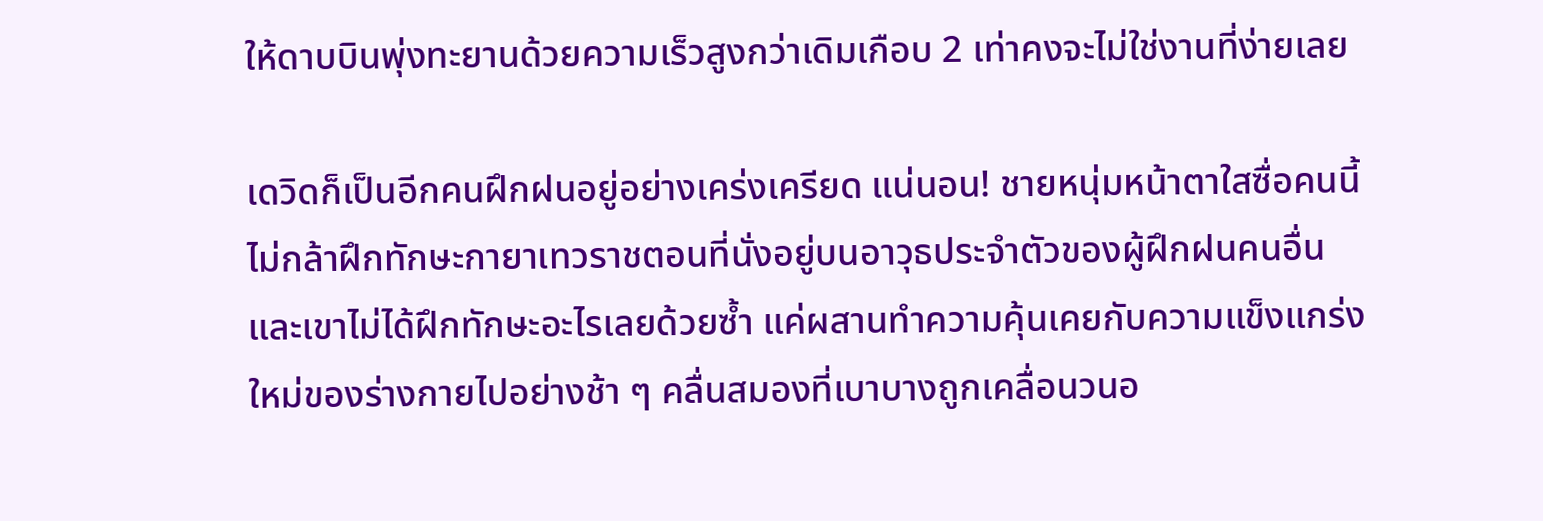ให้ดาบบินพุ่งทะยานด้วยความเร็วสูงกว่าเดิมเกือบ 2 เท่าคงจะไม่ใช่งานที่ง่ายเลย

เดวิดก็เป็นอีกคนฝึกฝนอยู่อย่างเคร่งเครียด แน่นอน! ชายหนุ่มหน้าตาใสซื่อคนนี้ไม่กล้าฝึกทักษะกายาเทวราชตอนที่นั่งอยู่บนอาวุธประจำตัวของผู้ฝึกฝนคนอื่น และเขาไม่ได้ฝึกทักษะอะไรเลยด้วยซ้ำ แค่ผสานทำความคุ้นเคยกับความแข็งแกร่งใหม่ของร่างกายไปอย่างช้า ๆ คลื่นสมองที่เบาบางถูกเคลื่อนวนอ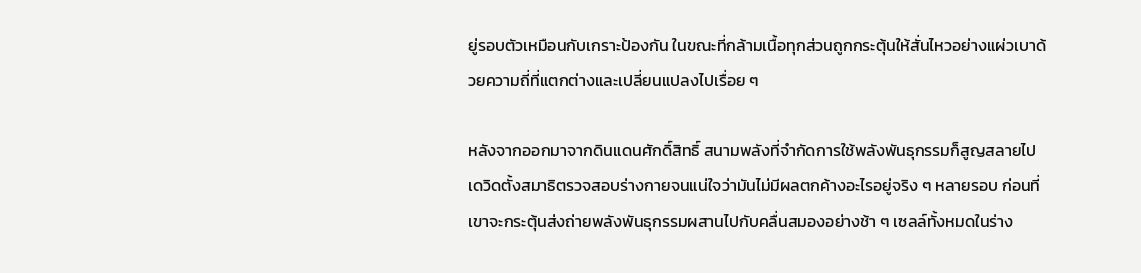ยู่รอบตัวเหมือนกับเกราะป้องกัน ในขณะที่กล้ามเนื้อทุกส่วนถูกกระตุ้นให้สั่นไหวอย่างแผ่วเบาด้วยความถี่ที่แตกต่างและเปลี่ยนแปลงไปเรื่อย ๆ

หลังจากออกมาจากดินแดนศักดิ์สิทธิ์ สนามพลังที่จำกัดการใช้พลังพันธุกรรมก็สูญสลายไป เดวิดตั้งสมาธิตรวจสอบร่างกายจนแน่ใจว่ามันไม่มีผลตกค้างอะไรอยู่จริง ๆ หลายรอบ ก่อนที่เขาจะกระตุ้นส่งถ่ายพลังพันธุกรรมผสานไปกับคลื่นสมองอย่างช้า ๆ เซลล์ทั้งหมดในร่าง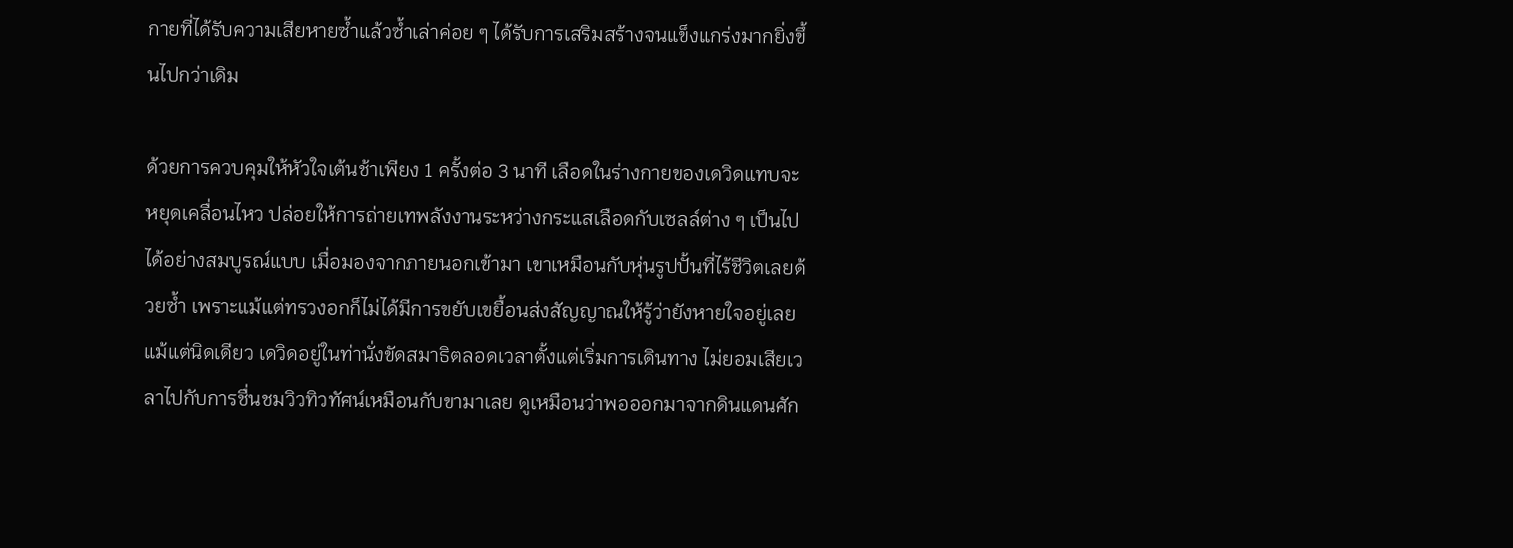กายที่ได้รับความเสียหายซ้ำแล้วซ้ำเล่าค่อย ๆ ได้รับการเสริมสร้างจนแข็งแกร่งมากยิ่งขึ้นไปกว่าเดิม

ด้วยการควบคุมให้หัวใจเต้นช้าเพียง 1 ครั้งต่อ 3 นาที เลือดในร่างกายของเดวิดแทบจะหยุดเคลื่อนไหว ปล่อยให้การถ่ายเทพลังงานระหว่างกระแสเลือดกับเซลล์ต่าง ๆ เป็นไปได้อย่างสมบูรณ์แบบ เมื่อมองจากภายนอกเข้ามา เขาเหมือนกับหุ่นรูปปั้นที่ไร้ชีวิตเลยด้วยซ้ำ เพราะแม้แต่ทรวงอกก็ไม่ได้มีการขยับเขยื้อนส่งสัญญาณให้รู้ว่ายังหายใจอยู่เลยแม้แต่นิดเดียว เดวิดอยู่ในท่านั่งขัดสมาธิตลอดเวลาตั้งแต่เริ่มการเดินทาง ไม่ยอมเสียเวลาไปกับการชื่นชมวิวทิวทัศน์เหมือนกับขามาเลย ดูเหมือนว่าพอออกมาจากดินแดนศัก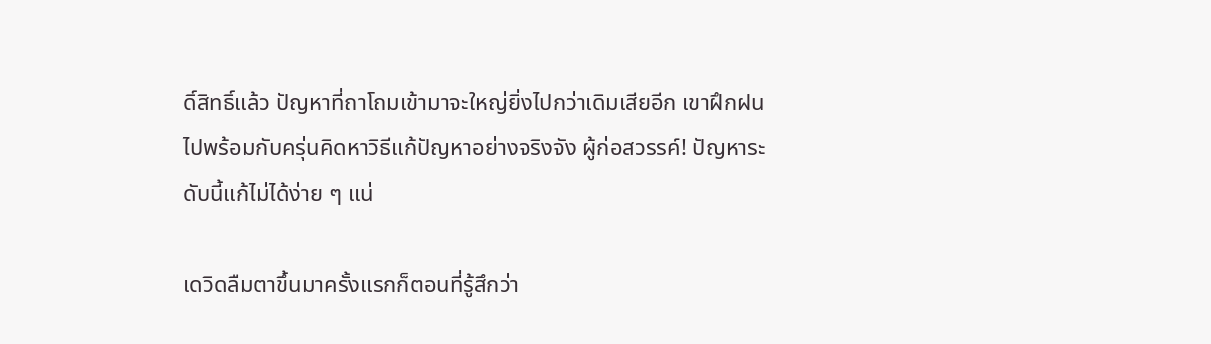ดิ์สิทธิ์แล้ว ปัญหาที่ถาโถมเข้ามาจะใหญ่ยิ่งไปกว่าเดิมเสียอีก เขาฝึกฝนไปพร้อมกับครุ่นคิดหาวิธีแก้ปัญหาอย่างจริงจัง ผู้ก่อสวรรค์! ปัญหาระดับนี้แก้ไม่ได้ง่าย ๆ แน่

เดวิดลืมตาขึ้นมาครั้งแรกก็ตอนที่รู้สึกว่า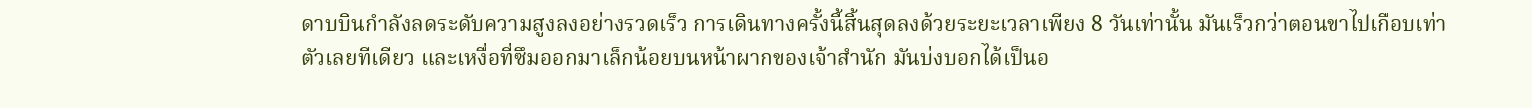ดาบบินกำลังลดระดับความสูงลงอย่างรวดเร็ว การเดินทางครั้งนี้สิ้นสุดลงด้วยระยะเวลาเพียง 8 วันเท่านั้น มันเร็วกว่าตอนขาไปเกือบเท่าตัวเลยทีเดียว และเหงื่อที่ซึมออกมาเล็กน้อยบนหน้าผากของเจ้าสำนัก มันบ่งบอกได้เป็นอ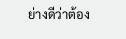ย่างดีว่าต้อง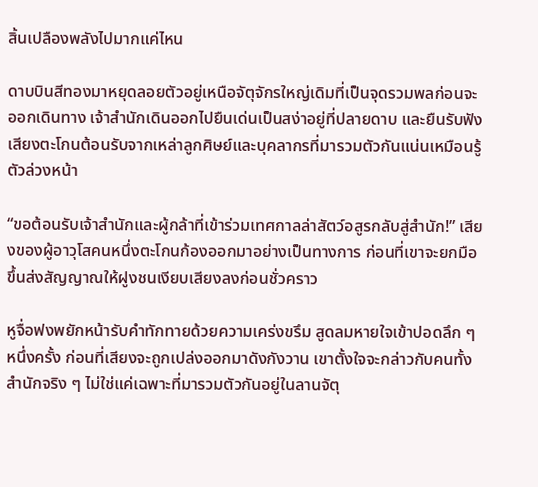สิ้นเปลืองพลังไปมากแค่ไหน

ดาบบินสีทองมาหยุดลอยตัวอยู่เหนือจัตุจักรใหญ่เดิมที่เป็นจุดรวมพลก่อนจะออกเดินทาง เจ้าสำนักเดินออกไปยืนเด่นเป็นสง่าอยู่ที่ปลายดาบ และยืนรับฟังเสียงตะโกนต้อนรับจากเหล่าลูกศิษย์และบุคลากรที่มารวมตัวกันแน่นเหมือนรู้ตัวล่วงหน้า

“ขอต้อนรับเจ้าสำนักและผู้กล้าที่เข้าร่วมเทศกาลล่าสัตว์อสูรกลับสู่สำนัก!” เสียงของผู้อาวุโสคนหนึ่งตะโกนก้องออกมาอย่างเป็นทางการ ก่อนที่เขาจะยกมือขึ้นส่งสัญญาณให้ฝูงชนเงียบเสียงลงก่อนชั่วคราว

หูจื่อฟงพยักหน้ารับคำทักทายด้วยความเคร่งขรึม สูดลมหายใจเข้าปอดลึก ๆ หนึ่งครั้ง ก่อนที่เสียงจะถูกเปล่งออกมาดังกังวาน เขาตั้งใจจะกล่าวกับคนทั้งสำนักจริง ๆ ไม่ใช่แค่เฉพาะที่มารวมตัวกันอยู่ในลานจัตุ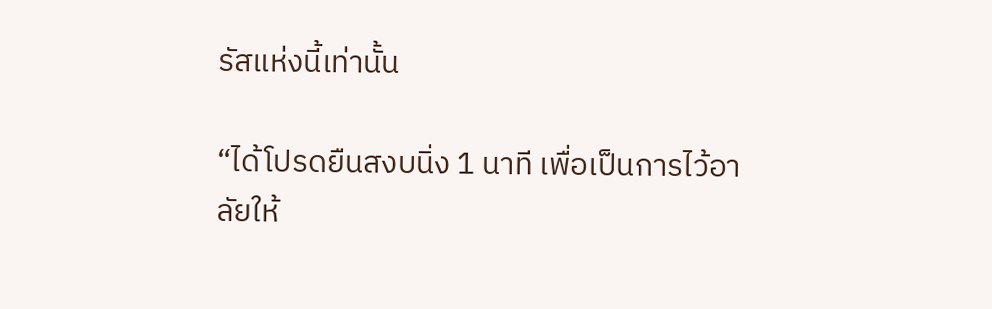รัสแห่งนี้เท่านั้น

“ได้โปรดยืนสงบนิ่ง 1 นาที เพื่อเป็นการไว้อาลัยให้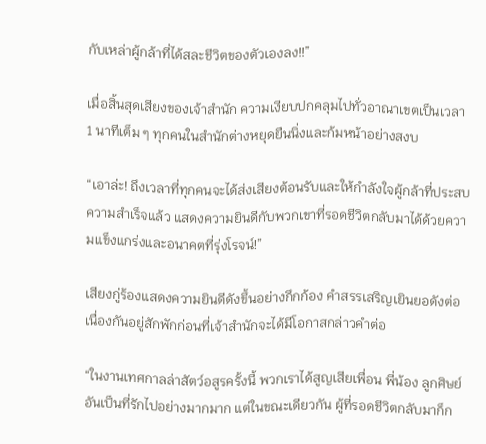กับเหล่าผู้กล้าที่ได้สละชีวิตของตัวเองลง!!”

เมื่อสิ้นสุดเสียงของเจ้าสำนัก ความเงียบปกคลุมไปทั่วอาณาเขตเป็นเวลา 1 นาทีเต็ม ๆ ทุกคนในสำนักต่างหยุดยืนนิ่งและก้มหน้าอย่างสงบ

“เอาล่ะ! ถึงเวลาที่ทุกคนจะได้ส่งเสียงต้อนรับและให้กำลังใจผู้กล้าที่ประสบความสำเร็จแล้ว แสดงความยินดีกับพวกเขาที่รอดชีวิตกลับมาได้ด้วยความแข็งแกร่งและอนาคตที่รุ่งโรจน์!”

เสียงกู่ร้องแสดงความยินดีดังขึ้นอย่างกึกก้อง คำสรรเสริญเยินยอดังต่อเนื่องกันอยู่สักพักก่อนที่เจ้าสำนักจะได้มีโอกาสกล่าวคำต่อ

“ในงานเทศกาลล่าสัตว์อสูรครั้งนี้ พวกเราได้สูญเสียเพื่อน พี่น้อง ลูกศิษย์อันเป็นที่รักไปอย่างมากมาก แต่ในขณะเดียวกัน ผู้ที่รอดชีวิตกลับมาก็ก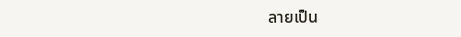ลายเป็น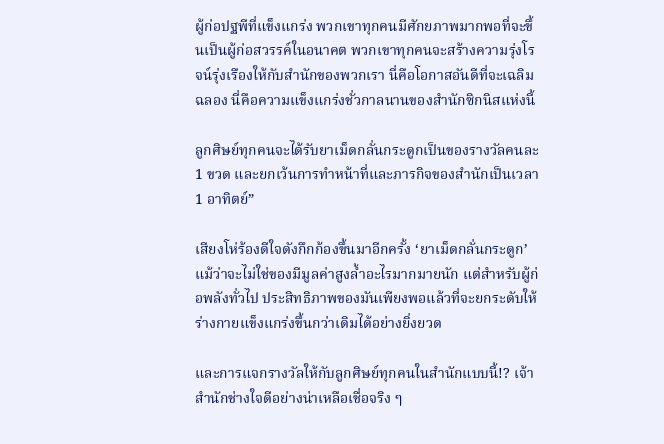ผู้ก่อปฐพีที่แข็งแกร่ง พวกเขาทุกคนมีศักยภาพมากพอที่จะขึ้นเป็นผู้ก่อสวรรค์ในอนาคต พวกเขาทุกคนจะสร้างความรุ่งโรจน์รุ่งเรืองให้กับสำนักของพวกเรา นี่คือโอกาสอันดีที่จะเฉลิมฉลอง นี่คือความแข็งแกร่งชั่วกาลนานของสำนักซิกนิสแห่งนี้

ลูกศิษย์ทุกคนจะได้รับยาเม็ดกลั่นกระดูกเป็นของรางวัลคนละ 1 ขวด และยกเว้นการทำหน้าที่และภารกิจของสำนักเป็นเวลา 1 อาทิตย์”

เสียงโห่ร้องดีใจดังกึกก้องขึ้นมาอีกครั้ง ‘ยาเม็ดกลั่นกระดูก’ แม้ว่าจะไม่ใช่ของมีมูลค่าสูงล้ำอะไรมากมายนัก แต่สำหรับผู้ก่อพลังทั่วไป ประสิทธิภาพของมันเพียงพอแล้วที่จะยกระดับให้ร่างกายแข็งแกร่งขึ้นกว่าเดิมได้อย่างยิ่งยวด

และการแจกรางวัลให้กับลูกศิษย์ทุกคนในสำนักแบบนี้!? เจ้าสำนักช่างใจดีอย่างน่าเหลือเชื่อจริง ๆ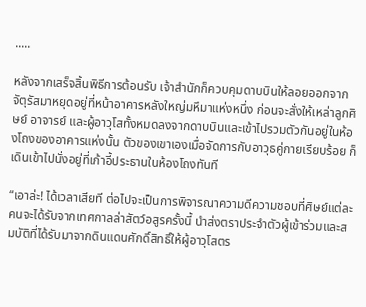.....

หลังจากเสร็จสิ้นพิธีการต้อนรับ เจ้าสำนักก็ควบคุมดาบบินให้ลอยออกจากจัตุรัสมาหยุดอยู่ที่หน้าอาคารหลังใหญ่มหึมาแห่งหนึ่ง ก่อนจะสั่งให้เหล่าลูกศิษย์ อาจารย์ และผู้อาวุโสทั้งหมดลงจากดาบบินและเข้าไปรวมตัวกันอยู่ในห้องโถงของอาคารแห่งนั้น ตัวของเขาเองเมื่อจัดการกับอาวุธคู่กายเรียบร้อย ก็เดินเข้าไปนั่งอยู่ที่เก้าอี้ประธานในห้องโถงทันที

“เอาล่ะ! ได้เวลาเสียที ต่อไปจะเป็นการพิจารณาความดีความชอบที่ศิษย์แต่ละคนจะได้รับจากเทศกาลล่าสัตว์อสูรครั้งนี้ นำส่งตราประจำตัวผู้เข้าร่วมและสมบัติที่ได้รับมาจากดินแดนศักดิ์สิทธิ์ให้ผู้อาวุโสตร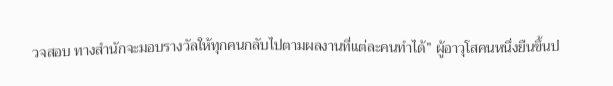วจสอบ ทางสำนักจะมอบรางวัลให้ทุกคนกลับไปตามผลงานที่แต่ละคนทำได้” ผู้อาวุโสคนหนึ่งยืนขึ้นป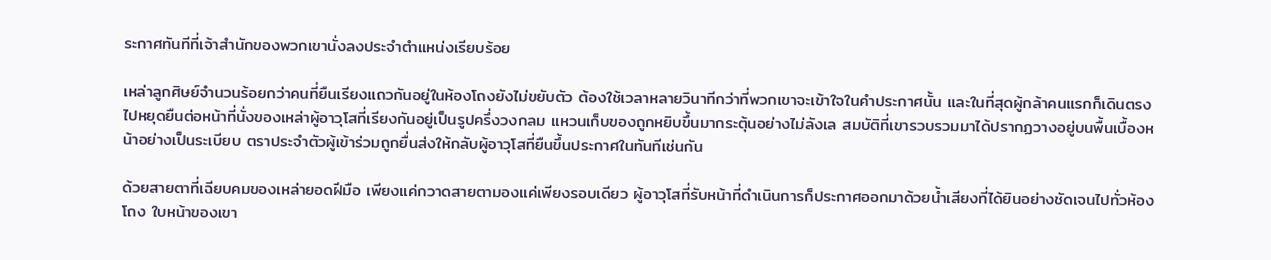ระกาศทันทีที่เจ้าสำนักของพวกเขานั่งลงประจำตำแหน่งเรียบร้อย

เหล่าลูกศิษย์จำนวนร้อยกว่าคนที่ยืนเรียงแถวกันอยู่ในห้องโถงยังไม่ขยับตัว ต้องใช้เวลาหลายวินาทีกว่าที่พวกเขาจะเข้าใจในคำประกาศนั้น และในที่สุดผู้กล้าคนแรกก็เดินตรงไปหยุดยืนต่อหน้าที่นั่งของเหล่าผู้อาวุโสที่เรียงกันอยู่เป็นรูปครึ่งวงกลม แหวนเก็บของถูกหยิบขึ้นมากระตุ้นอย่างไม่ลังเล สมบัติที่เขารวบรวมมาได้ปรากฏวางอยู่บนพื้นเบื้องหน้าอย่างเป็นระเบียบ ตราประจำตัวผู้เข้าร่วมถูกยื่นส่งให้กลับผู้อาวุโสที่ยืนขึ้นประกาศในทันทีเช่นกัน

ด้วยสายตาที่เฉียบคมของเหล่ายอดฝีมือ เพียงแค่กวาดสายตามองแค่เพียงรอบเดียว ผู้อาวุโสที่รับหน้าที่ดำเนินการก็ประกาศออกมาด้วยน้ำเสียงที่ได้ยินอย่างชัดเจนไปทั่วห้องโถง ใบหน้าของเขา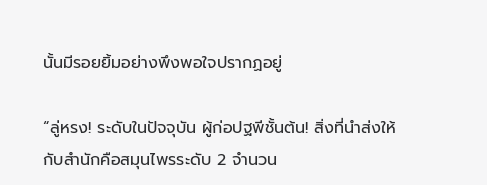นั้นมีรอยยิ้มอย่างพึงพอใจปรากฏอยู่

“ลู่หรง! ระดับในปัจจุบัน ผู้ก่อปฐพีชั้นต้น! สิ่งที่นำส่งให้กับสำนักคือสมุนไพรระดับ 2 จำนวน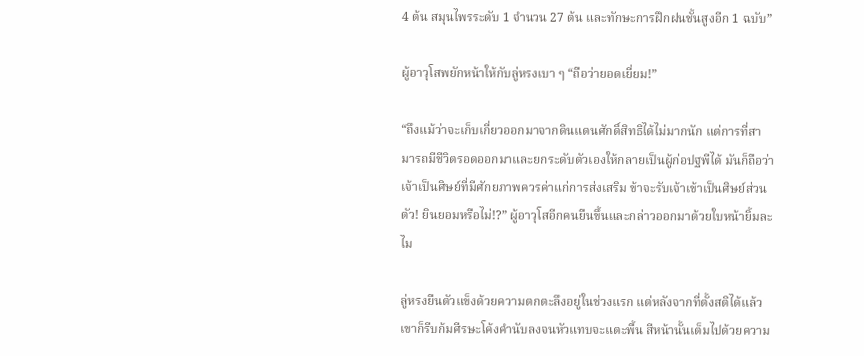4 ต้น สมุนไพรระดับ 1 จำนวน 27 ต้น และทักษะการฝึกฝนชั้นสูงอีก 1 ฉบับ”

ผู้อาวุโสพยักหน้าให้กับลู่หรงเบา ๆ “ถือว่ายอดเยี่ยม!”

“ถึงแม้ว่าจะเก็บเกี่ยวออกมาจากดินแดนศักดิ์สิทธิได้ไม่มากนัก แต่การที่สามารถมีชีวิตรอดออกมาและยกระดับตัวเองให้กลายเป็นผู้ก่อปฐพีได้ มันก็ถือว่าเจ้าเป็นศิษย์ที่มีศักยภาพควรค่าแก่การส่งเสริม ข้าจะรับเจ้าเข้าเป็นศิษย์ส่วนตัว! ยินยอมหรือไม่!?” ผู้อาวุโสอีกคนยืนขึ้นและกล่าวออกมาด้วยใบหน้ายิ้มละไม

ลู่หรงยืนตัวแข็งด้วยความตกตะลึงอยู่ในช่วงแรก แต่หลังจากที่ตั้งสติได้แล้วเขาก็รีบก้มศีรษะโค้งคำนับลงจนหัวแทบจะแตะพื้น สีหน้านั้นเต็มไปด้วยความ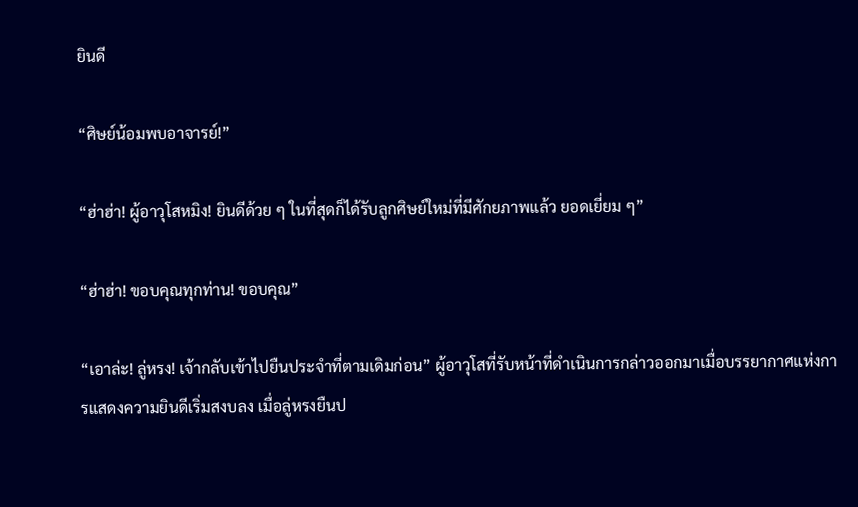ยินดี

“ศิษย์น้อมพบอาจารย์!”

“ฮ่าฮ่า! ผู้อาวุโสหมิง! ยินดีด้วย ๆ ในที่สุดก็ได้รับลูกศิษย์ใหม่ที่มีศักยภาพแล้ว ยอดเยี่ยม ๆ”

“ฮ่าฮ่า! ขอบคุณทุกท่าน! ขอบคุณ”

“เอาล่ะ! ลู่หรง! เจ้ากลับเข้าไปยืนประจำที่ตามเดิมก่อน” ผู้อาวุโสที่รับหน้าที่ดำเนินการกล่าวออกมาเมื่อบรรยากาศแห่งการแสดงความยินดีเริ่มสงบลง เมื่อลู่หรงยืนป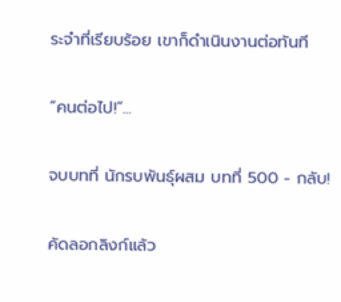ระจำที่เรียบร้อย เขาก็ดำเนินงานต่อทันที

“คนต่อไป!”...

จบบทที่ นักรบพันธุ์ผสม บทที่ 500 - กลับ!

คัดลอกลิงก์แล้ว